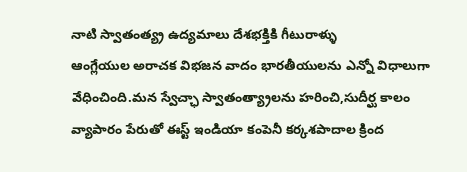నాటి స్వాతంత్య్ర ఉద్యమాలు దేశభక్తికి గీటురాళ్ళు
ఆంగ్లేయుల అరాచక విభజన వాదం భారతీయులను ఎన్నో విధాలుగా వేధించింది.మన స్వేచ్ఛా స్వాతంత్య్రాలను హరించి,సుదీర్ఘ కాలం వ్యాపారం పేరుతో ఈస్ట్ ఇండియా కంపెనీ కర్కశపాదాల క్రింద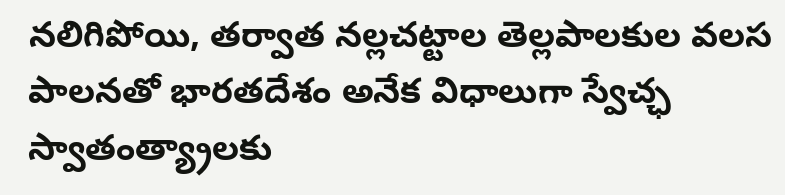నలిగిపోయి, తర్వాత నల్లచట్టాల తెల్లపాలకుల వలస పాలనతో భారతదేశం అనేక విధాలుగా స్వేచ్ఛ స్వాతంత్య్రాలకు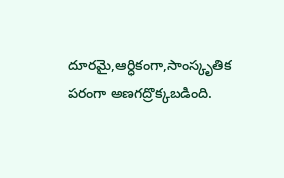దూరమై,ఆర్ధికంగా,సాంస్కృతిక పరంగా అణగద్రొక్కబడింది.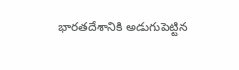భారతదేశానికి అడుగుపెట్టిన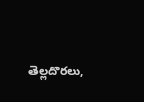తెల్లదొరలు,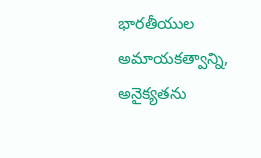భారతీయుల అమాయకత్వాన్ని, అనైక్యతను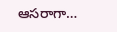ఆసరాగా…